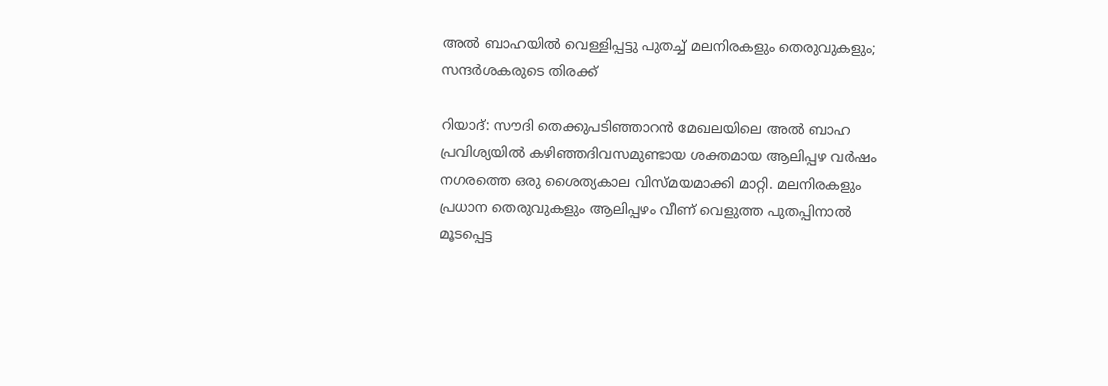അൽ ബാഹയിൽ വെള്ളിപ്പട്ടു പുതച്ച് മലനിരകളും തെരുവുകളും; സന്ദർശകരുടെ തിരക്ക്

റിയാദ്: സൗദി തെക്കുപടിഞ്ഞാറൻ മേഖലയിലെ അൽ ബാഹ പ്രവിശ്യയിൽ കഴിഞ്ഞദിവസമുണ്ടായ ശക്തമായ ആലിപ്പഴ വർഷം നഗരത്തെ ഒരു ശൈത്യകാല വിസ്മയമാക്കി മാറ്റി. മലനിരകളും പ്രധാന തെരുവുകളും ആലിപ്പഴം വീണ് വെളുത്ത പുതപ്പിനാൽ മൂടപ്പെട്ട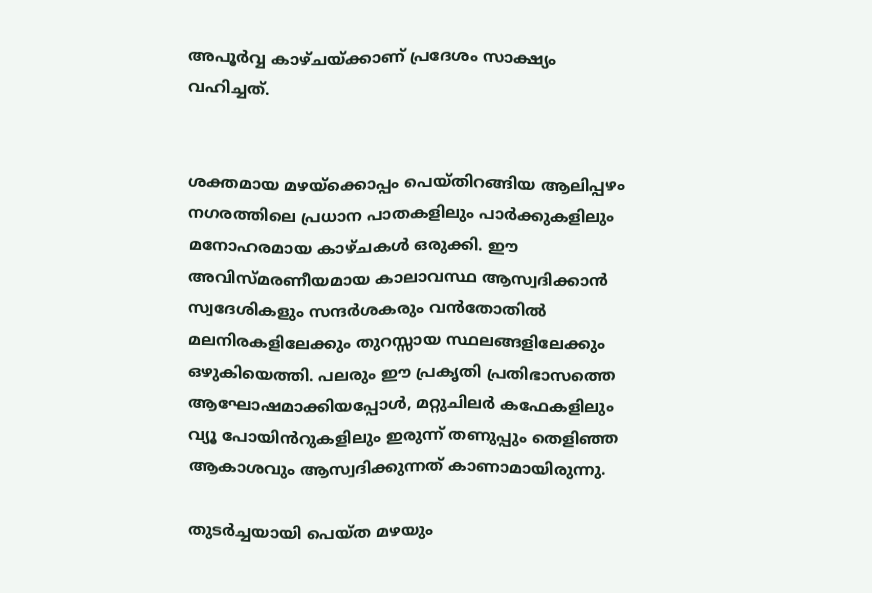അപൂർവ്വ കാഴ്ചയ്ക്കാണ് പ്രദേശം സാക്ഷ്യം വഹിച്ചത്.


ശക്തമായ മഴയ്‌ക്കൊപ്പം പെയ്തിറങ്ങിയ ആലിപ്പഴം നഗരത്തിലെ പ്രധാന പാതകളിലും പാർക്കുകളിലും മനോഹരമായ കാഴ്ചകൾ ഒരുക്കി. ഈ അവിസ്മരണീയമായ കാലാവസ്ഥ ആസ്വദിക്കാൻ സ്വദേശികളും സന്ദർശകരും വൻതോതിൽ മലനിരകളിലേക്കും തുറസ്സായ സ്ഥലങ്ങളിലേക്കും ഒഴുകിയെത്തി. പലരും ഈ പ്രകൃതി പ്രതിഭാസത്തെ ആഘോഷമാക്കിയപ്പോൾ, മറ്റുചിലർ കഫേകളിലും വ്യൂ പോയിൻറുകളിലും ഇരുന്ന് തണുപ്പും തെളിഞ്ഞ ആകാശവും ആസ്വദിക്കുന്നത് കാണാമായിരുന്നു.

തുടർച്ചയായി പെയ്ത മഴയും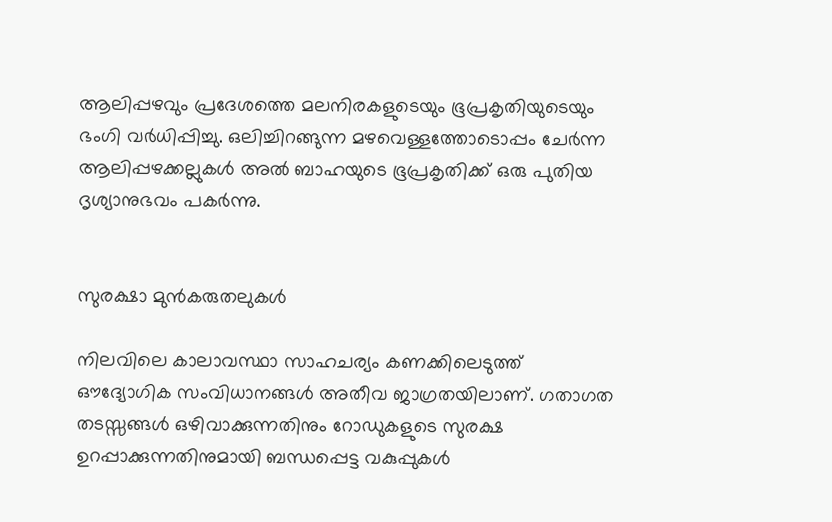ആലിപ്പഴവും പ്രദേശത്തെ മലനിരകളുടെയും ഭൂപ്രകൃതിയുടെയും ഭംഗി വർധിപ്പിച്ചു. ഒലിച്ചിറങ്ങുന്ന മഴവെള്ളത്തോടൊപ്പം ചേർന്ന ആലിപ്പഴക്കല്ലുകൾ അൽ ബാഹയുടെ ഭൂപ്രകൃതിക്ക് ഒരു പുതിയ ദൃശ്യാനുഭവം പകർന്നു.


സുരക്ഷാ മുൻകരുതലുകൾ

നിലവിലെ കാലാവസ്ഥാ സാഹചര്യം കണക്കിലെടുത്ത് ഔദ്യോഗിക സംവിധാനങ്ങൾ അതീവ ജാഗ്രതയിലാണ്. ഗതാഗത തടസ്സങ്ങൾ ഒഴിവാക്കുന്നതിനും റോഡുകളുടെ സുരക്ഷ ഉറപ്പാക്കുന്നതിനുമായി ബന്ധപ്പെട്ട വകുപ്പുകൾ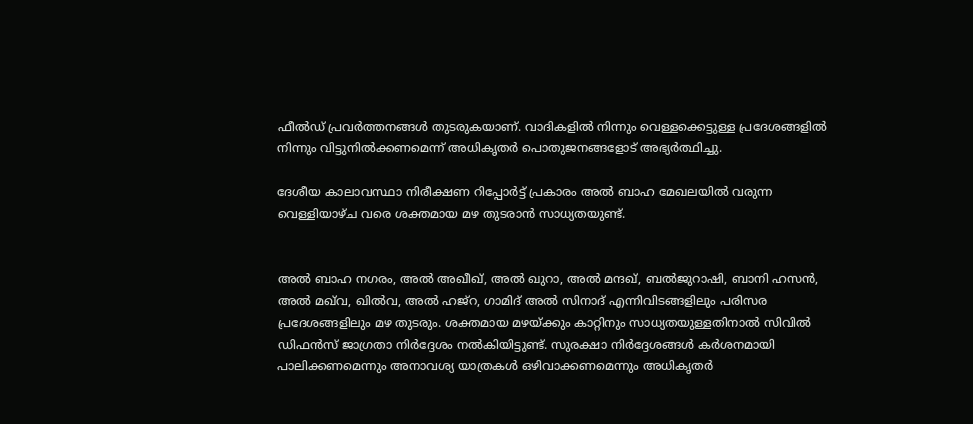ഫീൽഡ് പ്രവർത്തനങ്ങൾ തുടരുകയാണ്. വാദികളിൽ നിന്നും വെള്ളക്കെട്ടുള്ള പ്രദേശങ്ങളിൽ നിന്നും വിട്ടുനിൽക്കണമെന്ന് അധികൃതർ പൊതുജനങ്ങളോട് അഭ്യർത്ഥിച്ചു.

ദേശീയ കാലാവസ്ഥാ നിരീക്ഷണ റിപ്പോർട്ട് പ്രകാരം അൽ ബാഹ മേഖലയിൽ വരുന്ന വെള്ളിയാഴ്ച വരെ ശക്തമായ മഴ തുടരാൻ സാധ്യതയുണ്ട്.


അൽ ബാഹ നഗരം, അൽ അഖീഖ്, അൽ ഖുറാ, അൽ മന്ദഖ്, ബൽജുറാഷി, ബാനി ഹസൻ, അൽ മഖ്‌വ, ഖിൽവ, അൽ ഹജ്‌റ, ഗാമിദ് അൽ സിനാദ് എന്നിവിടങ്ങളിലും പരിസര പ്രദേശങ്ങളിലും മഴ തുടരും. ശക്തമായ മഴയ്ക്കും കാറ്റിനും സാധ്യതയുള്ളതിനാൽ സിവിൽ ഡിഫൻസ് ജാഗ്രതാ നിർദ്ദേശം നൽകിയിട്ടുണ്ട്. സുരക്ഷാ നിർദ്ദേശങ്ങൾ കർശനമായി പാലിക്കണമെന്നും അനാവശ്യ യാത്രകൾ ഒഴിവാക്കണമെന്നും അധികൃതർ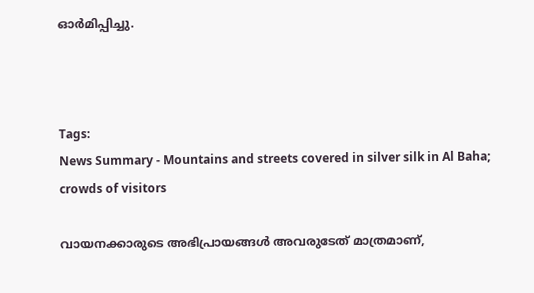ഓർമിപ്പിച്ചു.



Tags:
News Summary - Mountains and streets covered in silver silk in Al Baha; crowds of visitors

വായനക്കാരുടെ അഭിപ്രായങ്ങള്‍ അവരുടേത് മാത്രമാണ്,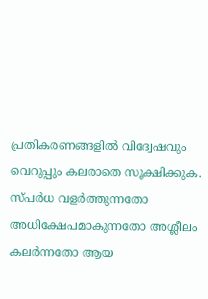പ്രതികരണങ്ങളിൽ വിദ്വേഷവും വെറുപ്പും കലരാതെ സൂക്ഷിക്കുക. സ്പർധ വളർത്തുന്നതോ അധിക്ഷേപമാകുന്നതോ അശ്ലീലം കലർന്നതോ ആയ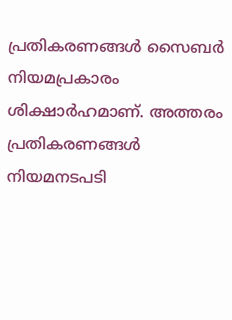പ്രതികരണങ്ങൾ സൈബർ നിയമപ്രകാരം ശിക്ഷാർഹമാണ്. അത്തരം പ്രതികരണങ്ങൾ നിയമനടപടി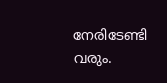നേരിടേണ്ടി വരും.